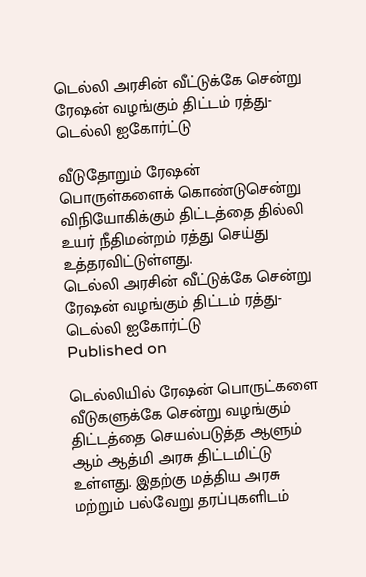டெல்லி அரசின் வீட்டுக்கே சென்று ரேஷன் வழங்கும் திட்டம் ரத்து- டெல்லி ஐகோர்ட்டு

வீடுதோறும் ரேஷன் பொருள்களைக் கொண்டுசென்று விநியோகிக்கும் திட்டத்தை தில்லி உயர் நீதிமன்றம் ரத்து செய்து உத்தரவிட்டுள்ளது.
டெல்லி அரசின் வீட்டுக்கே சென்று ரேஷன் வழங்கும் திட்டம் ரத்து- டெல்லி ஐகோர்ட்டு
Published on

டெல்லியில் ரேஷன் பொருட்களை வீடுகளுக்கே சென்று வழங்கும் திட்டத்தை செயல்படுத்த ஆளும் ஆம் ஆத்மி அரசு திட்டமிட்டு உள்ளது. இதற்கு மத்திய அரசு மற்றும் பல்வேறு தரப்புகளிடம்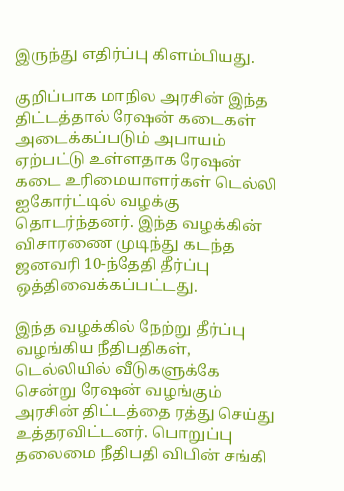இருந்து எதிர்ப்பு கிளம்பியது.

குறிப்பாக மாநில அரசின் இந்த திட்டத்தால் ரேஷன் கடைகள் அடைக்கப்படும் அபாயம் ஏற்பட்டு உள்ளதாக ரேஷன் கடை உரிமையாளர்கள் டெல்லி ஐகோர்ட்டில் வழக்கு தொடர்ந்தனர். இந்த வழக்கின் விசாரணை முடிந்து கடந்த ஜனவரி 10-ந்தேதி தீர்ப்பு ஒத்திவைக்கப்பட்டது.

இந்த வழக்கில் நேற்று தீர்ப்பு வழங்கிய நீதிபதிகள், டெல்லியில் வீடுகளுக்கே சென்று ரேஷன் வழங்கும் அரசின் திட்டத்தை ரத்து செய்து உத்தரவிட்டனர். பொறுப்பு தலைமை நீதிபதி விபின் சங்கி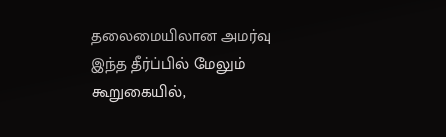தலைமையிலான அமர்வு இந்த தீர்ப்பில் மேலும் கூறுகையில்,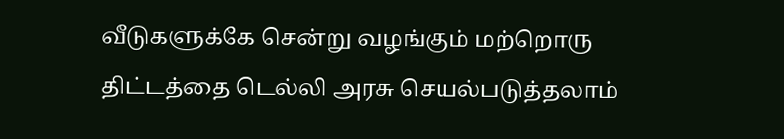வீடுகளுக்கே சென்று வழங்கும் மற்றொரு திட்டத்தை டெல்லி அரசு செயல்படுத்தலாம்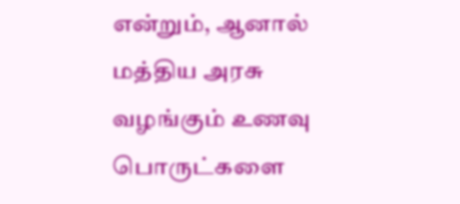என்றும், ஆனால் மத்திய அரசு வழங்கும் உணவு பொருட்களை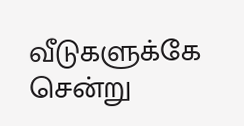வீடுகளுக்கே சென்று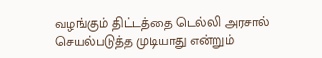வழங்கும் திட்டத்தை டெல்லி அரசால் செயல்படுத்த முடியாது என்றும்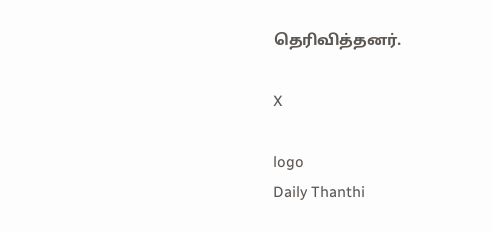தெரிவித்தனர்.

X

logo
Daily Thanthi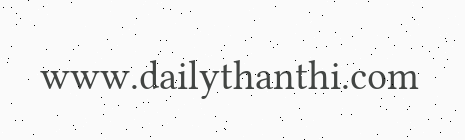www.dailythanthi.com